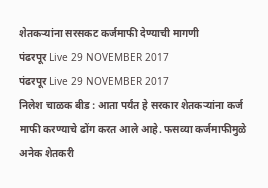शेतकऱ्यांना सरसकट कर्जमाफी देण्याची मागणी
पंढरपूर Live 29 NOVEMBER 2017
पंढरपूर Live 29 NOVEMBER 2017
निलेश चाळक बीड : आता पर्यंत हे सरकार शेतकऱ्यांना कर्ज माफी करण्याचे ढोंग करत आले आहे. फसव्या कर्जमाफीमुळे अनेक शेतकरी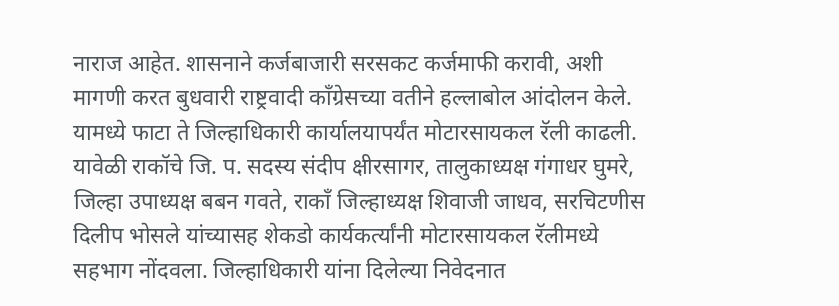नाराज आहेत. शासनाने कर्जबाजारी सरसकट कर्जमाफी करावी, अशी मागणी करत बुधवारी राष्ट्रवादी काँग्रेसच्या वतीने हल्लाबोल आंदोलन केले. यामध्ये फाटा ते जिल्हाधिकारी कार्यालयापर्यंत मोटारसायकल रॅली काढली.
यावेळी राकॉचे जि. प. सदस्य संदीप क्षीरसागर, तालुकाध्यक्ष गंगाधर घुमरे, जिल्हा उपाध्यक्ष बबन गवते, राकाँ जिल्हाध्यक्ष शिवाजी जाधव, सरचिटणीस दिलीप भोसले यांच्यासह शेकडो कार्यकर्त्यांनी मोटारसायकल रॅलीमध्ये सहभाग नोंदवला. जिल्हाधिकारी यांना दिलेल्या निवेदनात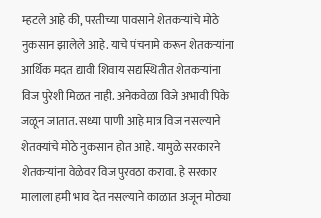म्हटले आहे की, परतीच्या पावसाने शेतकऱ्यांचे मोठे नुकसान झालेले आहे. याचे पंचनामे करून शेतकऱ्यांना आर्थिक मदत द्यावी शिवाय सद्यस्थितीत शेतकऱ्यांना विज पुरेशी मिळत नाही. अनेकवेळा विजे अभावी पिके जळून जातात. सध्या पाणी आहे मात्र विज नसल्याने शेतक्यांचे मोठे नुकसान होत आहे. यामुळे सरकारने शेतकऱ्यांना वेळेवर विज पुरवठा करावा. हे सरकार मालाला हमी भाव देत नसल्याने काळात अजून मोठ्या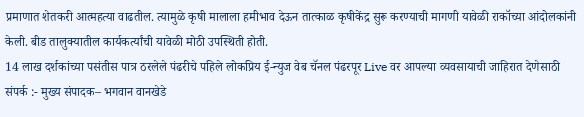प्रमाणात शेतकरी आत्महत्या वाढतील. त्यामुळे कृषी मालाला हमीभाव देऊन तात्काळ कृषीकेंद्र सुरू करण्याची मागणी यावेळी राकॉच्या आंदोलकांनी केली. बीड तालुक्यातील कार्यकर्त्यांची यावेळी मोठी उपस्थिती होती.
14 लाख दर्शकांच्या पसंतीस पात्र ठरलेले पंढरीचे पहिले लोकप्रिय ई-न्युज वेब चॅनल पंढरपूर Live वर आपल्या व्यवसायाची जाहिरात देणेसाठी
संपर्क :- मुख्य संपादक– भगवान वानखेडे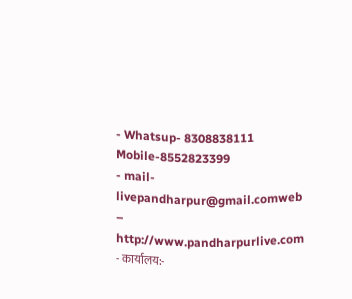- Whatsup- 8308838111 Mobile-8552823399
- mail-livepandharpur@gmail.comweb – http://www.pandharpurlive.com
- कार्यालय:-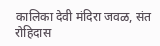कालिका देवी मंदिरा जवळ, संत रोहिदास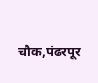चौक,पंढरपूर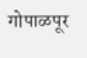गोपाळपूर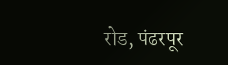रोड, पंढरपूर